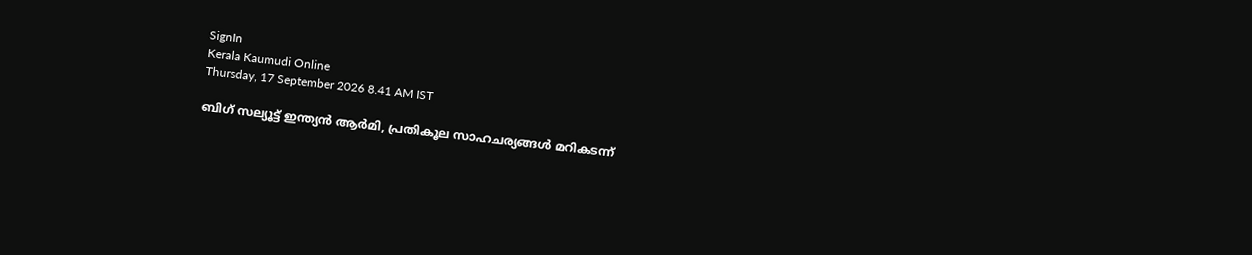SignIn
Kerala Kaumudi Online
Thursday, 17 September 2026 8.41 AM IST

ബിഗ് സല്യൂട്ട് ഇന്ത്യന്‍ ആര്‍മി, പ്രതികൂല സാഹചര്യങ്ങള്‍ മറികടന്ന്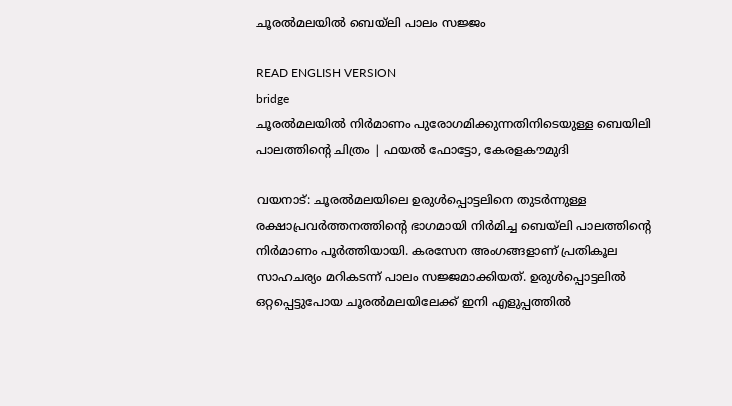ചൂരല്‍മലയില്‍ ബെയ്‌ലി പാലം സജ്ജം

READ ENGLISH VERSION
bridge
ചൂരല്‍മലയില്‍ നിര്‍മാണം പുരോഗമിക്കുന്നതിനിടെയുള്ള ബെയിലി പാലത്തിന്റെ ചിത്രം | ഫയല്‍ ഫോട്ടോ, കേരളകൗമുദി

വയനാട്: ചൂരല്‍മലയിലെ ഉരുള്‍പ്പൊട്ടലിനെ തുടര്‍ന്നുള്ള രക്ഷാപ്രവര്‍ത്തനത്തിന്റെ ഭാഗമായി നിര്‍മിച്ച ബെയ്‌ലി പാലത്തിന്റെ നിര്‍മാണം പൂര്‍ത്തിയായി. കരസേന അംഗങ്ങളാണ് പ്രതികൂല സാഹചര്യം മറികടന്ന് പാലം സജ്ജമാക്കിയത്. ഉരുള്‍പ്പൊട്ടലില്‍ ഒറ്റപ്പെട്ടുപോയ ചൂരല്‍മലയിലേക്ക് ഇനി എളുപ്പത്തില്‍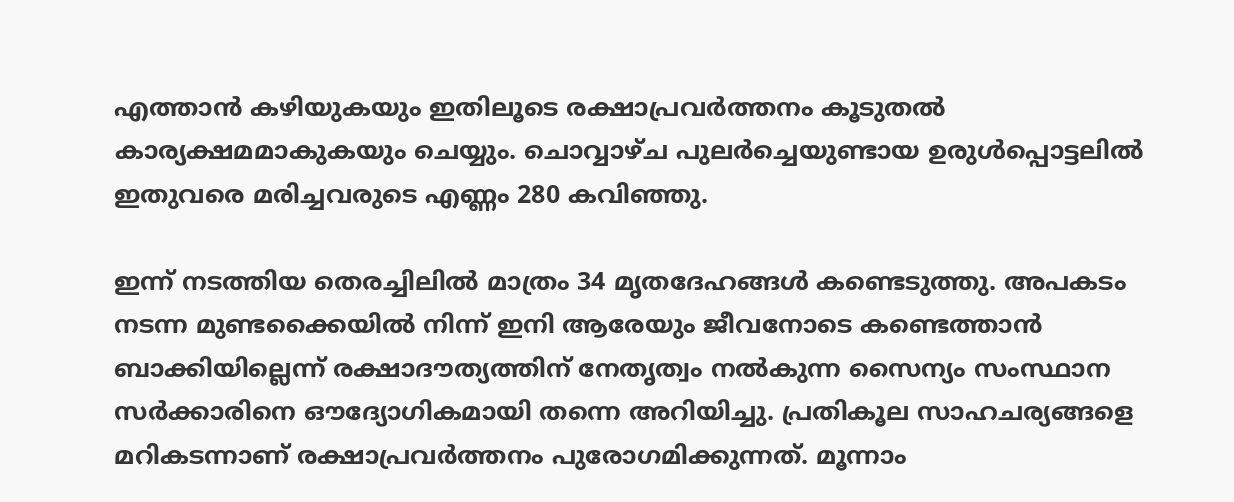എത്താന്‍ കഴിയുകയും ഇതിലൂടെ രക്ഷാപ്രവര്‍ത്തനം കൂടുതല്‍ കാര്യക്ഷമമാകുകയും ചെയ്യും. ചൊവ്വാഴ്ച പുലര്‍ച്ചെയുണ്ടായ ഉരുള്‍പ്പൊട്ടലില്‍ ഇതുവരെ മരിച്ചവരുടെ എണ്ണം 280 കവിഞ്ഞു.

ഇന്ന് നടത്തിയ തെരച്ചിലില്‍ മാത്രം 34 മൃതദേഹങ്ങള്‍ കണ്ടെടുത്തു. അപകടം നടന്ന മുണ്ടക്കൈയില്‍ നിന്ന് ഇനി ആരേയും ജീവനോടെ കണ്ടെത്താന്‍ ബാക്കിയില്ലെന്ന് രക്ഷാദൗത്യത്തിന് നേതൃത്വം നല്‍കുന്ന സൈന്യം സംസ്ഥാന സര്‍ക്കാരിനെ ഔദ്യോഗികമായി തന്നെ അറിയിച്ചു. പ്രതികൂല സാഹചര്യങ്ങളെ മറികടന്നാണ് രക്ഷാപ്രവര്‍ത്തനം പുരോഗമിക്കുന്നത്. മൂന്നാം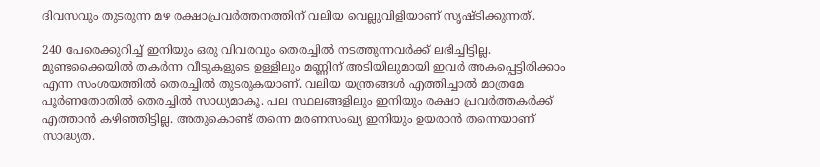ദിവസവും തുടരുന്ന മഴ രക്ഷാപ്രവര്‍ത്തനത്തിന് വലിയ വെല്ലുവിളിയാണ് സൃഷ്ടിക്കുന്നത്.

240 പേരെക്കുറിച്ച് ഇനിയും ഒരു വിവരവും തെരച്ചില്‍ നടത്തുന്നവര്‍ക്ക് ലഭിച്ചിട്ടില്ല. മുണ്ടക്കൈയില്‍ തകര്‍ന്ന വീടുകളുടെ ഉള്ളിലും മണ്ണിന് അടിയിലുമായി ഇവര്‍ അകപ്പെട്ടിരിക്കാം എന്ന സംശയത്തില്‍ തെരച്ചില്‍ തുടരുകയാണ്. വലിയ യന്ത്രങ്ങള്‍ എത്തിച്ചാല്‍ മാത്രമേ പൂര്‍ണതോതില്‍ തെരച്ചില്‍ സാധ്യമാകൂ. പല സ്ഥലങ്ങളിലും ഇനിയും രക്ഷാ പ്രവര്‍ത്തകര്‍ക്ക് എത്താന്‍ കഴിഞ്ഞിട്ടില്ല. അതുകൊണ്ട് തന്നെ മരണസംഖ്യ ഇനിയും ഉയരാന്‍ തന്നെയാണ് സാദ്ധ്യത.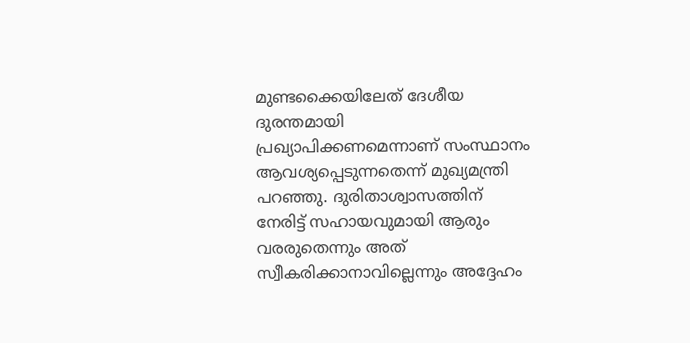മുണ്ടക്കൈയിലേത് ദേശീയ ദുരന്തമായി പ്രഖ്യാപിക്കണമെന്നാണ് സംസ്ഥാനം ആവശ്യപ്പെടുന്നതെന്ന് മുഖ്യമന്ത്രി പറഞ്ഞു. ദുരിതാശ്വാസത്തിന് നേരിട്ട് സഹായവുമായി ആരും വരരുതെന്നും അത് സ്വീകരിക്കാനാവില്ലെന്നും അദ്ദേഹം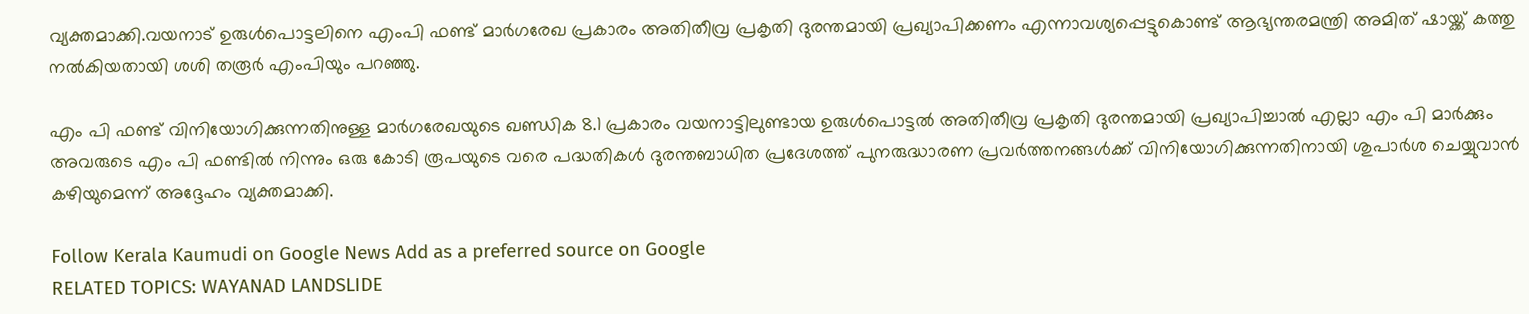വ്യക്തമാക്കി.വയനാട് ഉരുള്‍പൊട്ടലിനെ എംപി ഫണ്ട് മാര്‍ഗരേഖ പ്രകാരം അതിതീവ്ര പ്രകൃതി ദുരന്തമായി പ്രഖ്യാപിക്കണം എന്നാവശ്യപ്പെട്ടുകൊണ്ട് ആഭ്യന്തരമന്ത്രി അമിത് ഷായ്ക്ക് കത്തു നല്‍കിയതായി ശശി തരൂര്‍ എംപിയും പറഞ്ഞു.

എം പി ഫണ്ട് വിനിയോഗിക്കുന്നതിനുള്ള മാര്‍ഗരേഖയുടെ ഖണ്ഡിക 8.1 പ്രകാരം വയനാട്ടിലുണ്ടായ ഉരുള്‍പൊട്ടല്‍ അതിതീവ്ര പ്രകൃതി ദുരന്തമായി പ്രഖ്യാപിച്ചാല്‍ എല്ലാ എം പി മാര്‍ക്കും അവരുടെ എം പി ഫണ്ടില്‍ നിന്നും ഒരു കോടി രൂപയുടെ വരെ പദ്ധതികള്‍ ദുരന്തബാധിത പ്രദേശത്ത് പുനരുദ്ധാരണ പ്രവര്‍ത്തനങ്ങള്‍ക്ക് വിനിയോഗിക്കുന്നതിനായി ശുപാര്‍ശ ചെയ്യുവാന്‍ കഴിയുമെന്ന് അദ്ദേഹം വ്യക്തമാക്കി.

Follow Kerala Kaumudi on Google News Add as a preferred source on Google
RELATED TOPICS: WAYANAD LANDSLIDE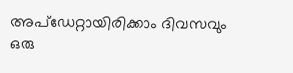അപ്ഡേറ്റായിരിക്കാം ദിവസവും
ഒരു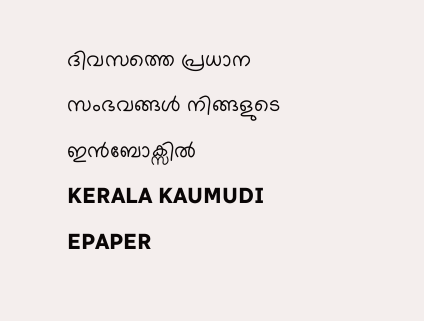ദിവസത്തെ പ്രധാന സംഭവങ്ങൾ നിങ്ങളുടെ ഇൻബോക്സിൽ
KERALA KAUMUDI EPAPER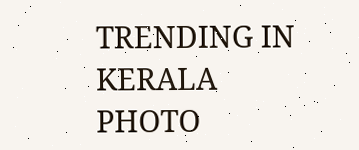TRENDING IN KERALA
PHOTO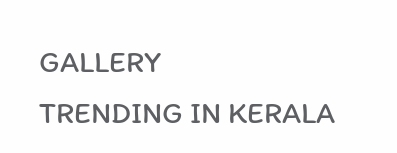GALLERY
TRENDING IN KERALA